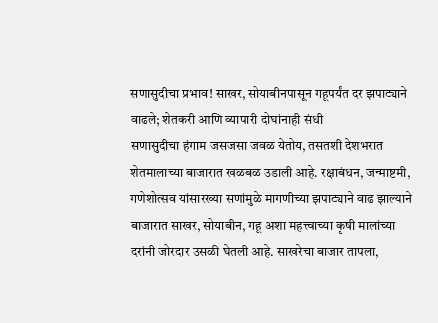सणासुदीचा प्रभाव! साखर, सोयाबीनपासून गहूपर्यंत दर झपाट्याने वाढले; शेतकरी आणि व्यापारी दोघांनाही संधी
सणासुदीचा हंगाम जसजसा जवळ येतोय, तसतशी देशभरात शेतमालाच्या बाजारात खळबळ उडाली आहे. रक्षाबंधन, जन्माष्टमी, गणेशोत्सव यांसारख्या सणांमुळे मागणीच्या झपाट्याने वाढ झाल्याने बाजारात साखर, सोयाबीन, गहू अशा महत्त्वाच्या कृषी मालांच्या दरांनी जोरदार उसळी घेतली आहे. साखरेचा बाजार तापला,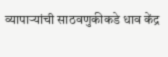व्यापाऱ्यांची साठवणुकीकडे धाव केंद्र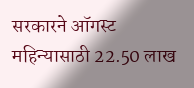सरकारने ऑगस्ट महिन्यासाठी 22.50 लाख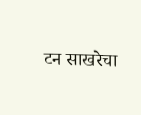टन साखरेचा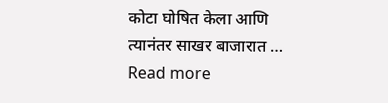कोटा घोषित केला आणि त्यानंतर साखर बाजारात … Read more